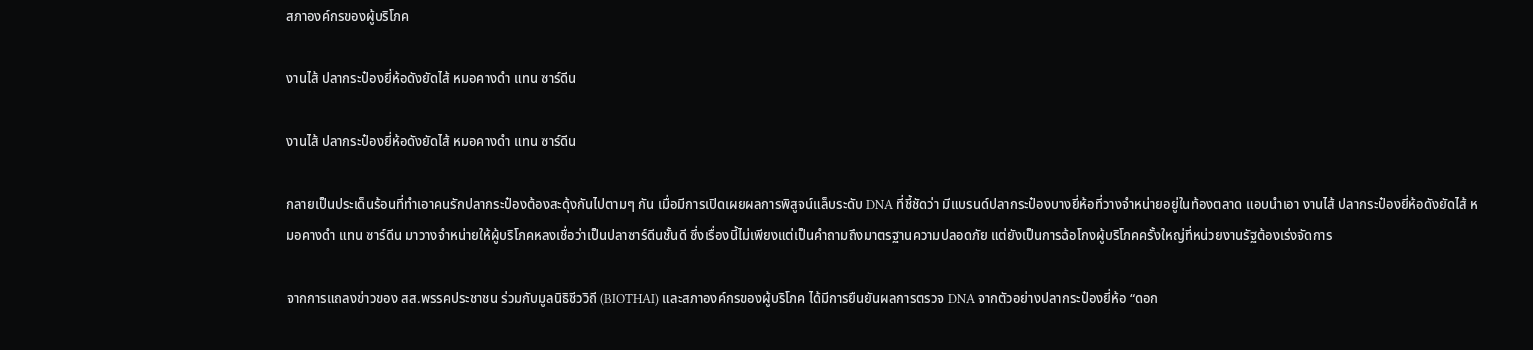สภาองค์กรของผู้บริโภค

งานไส้ ปลากระป๋องยี่ห้อดังยัดไส้ หมอคางดำ แทน ซาร์ดีน

งานไส้ ปลากระป๋องยี่ห้อดังยัดไส้ หมอคางดำ แทน ซาร์ดีน

กลายเป็นประเด็นร้อนที่ทำเอาคนรักปลากระป๋องต้องสะดุ้งกันไปตามๆ กัน เมื่อมีการเปิดเผยผลการพิสูจน์แล็บระดับ DNA ที่ชี้ชัดว่า มีแบรนด์ปลากระป๋องบางยี่ห้อที่วางจำหน่ายอยู่ในท้องตลาด แอบนำเอา งานไส้ ปลากระป๋องยี่ห้อดังยัดไส้ หมอคางดำ แทน ซาร์ดีน มาวางจำหน่ายให้ผู้บริโภคหลงเชื่อว่าเป็นปลาซาร์ดีนชั้นดี ซึ่งเรื่องนี้ไม่เพียงแต่เป็นคำถามถึงมาตรฐานความปลอดภัย แต่ยังเป็นการฉ้อโกงผู้บริโภคครั้งใหญ่ที่หน่วยงานรัฐต้องเร่งจัดการ

จากการแถลงข่าวของ สส.พรรคประชาชน ร่วมกับมูลนิธิชีววิถี (BIOTHAI) และสภาองค์กรของผู้บริโภค ได้มีการยืนยันผลการตรวจ DNA จากตัวอย่างปลากระป๋องยี่ห้อ “ดอก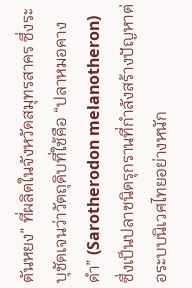ตันหยง” ที่ผลิตในจังหวัดสมุทรสาคร ซึ่งระบุชัดเจนว่าวัตถุดิบที่ใช้คือ “ปลาหมอคางดำ” (Sarotherodon melanotheron) ซึ่งเป็นปลาชนิดรุกรานที่กำลังสร้างปัญหาต่อระบบนิเวศไทยอย่างหนัก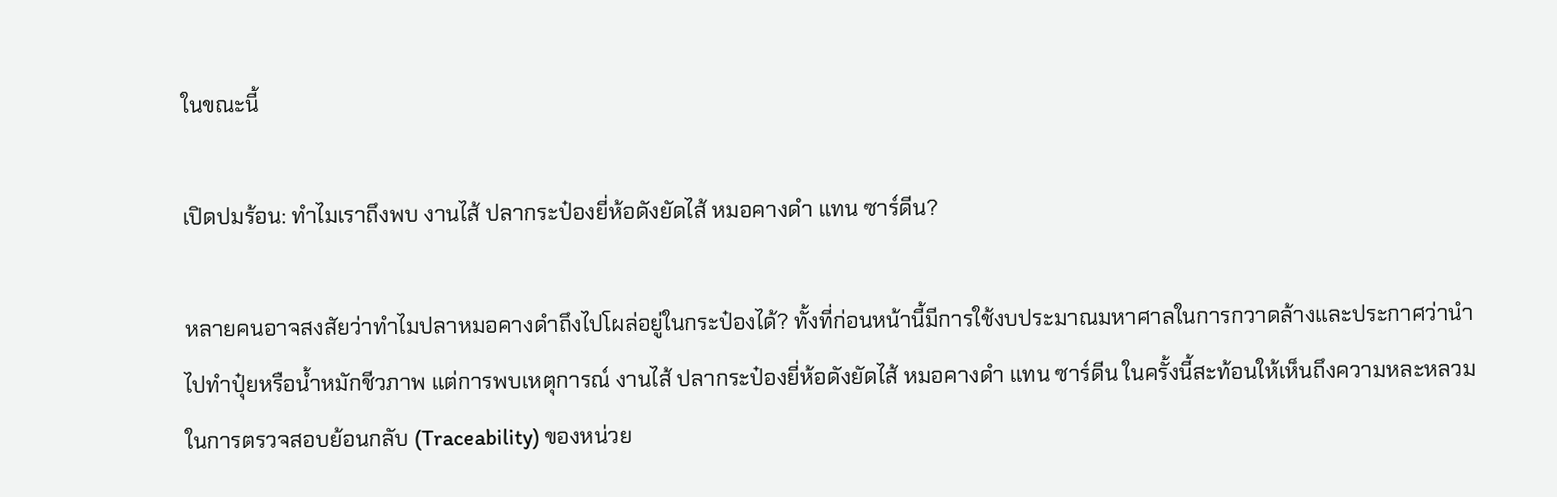ในขณะนี้

เปิดปมร้อน: ทำไมเราถึงพบ งานไส้ ปลากระป๋องยี่ห้อดังยัดไส้ หมอคางดำ แทน ซาร์ดีน?

หลายคนอาจสงสัยว่าทำไมปลาหมอคางดำถึงไปโผล่อยู่ในกระป๋องได้? ทั้งที่ก่อนหน้านี้มีการใช้งบประมาณมหาศาลในการกวาดล้างและประกาศว่านำไปทำปุ๋ยหรือน้ำหมักชีวภาพ แต่การพบเหตุการณ์ งานไส้ ปลากระป๋องยี่ห้อดังยัดไส้ หมอคางดำ แทน ซาร์ดีน ในครั้งนี้สะท้อนให้เห็นถึงความหละหลวมในการตรวจสอบย้อนกลับ (Traceability) ของหน่วย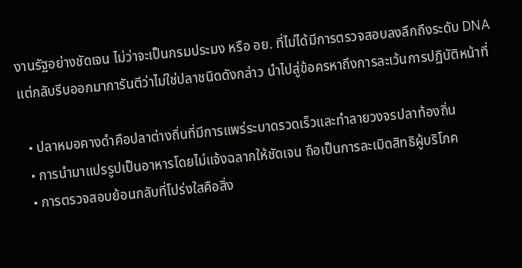งานรัฐอย่างชัดเจน ไม่ว่าจะเป็นกรมประมง หรือ อย. ที่ไม่ได้มีการตรวจสอบลงลึกถึงระดับ DNA แต่กลับรีบออกมาการันตีว่าไม่ใช่ปลาชนิดดังกล่าว นำไปสู่ข้อครหาถึงการละเว้นการปฏิบัติหน้าที่

  • ปลาหมอคางดำคือปลาต่างถิ่นที่มีการแพร่ระบาดรวดเร็วและทำลายวงจรปลาท้องถิ่น
  • การนำมาแปรรูปเป็นอาหารโดยไม่แจ้งฉลากให้ชัดเจน ถือเป็นการละเมิดสิทธิผู้บริโภค
  • การตรวจสอบย้อนกลับที่โปร่งใสคือสิ่ง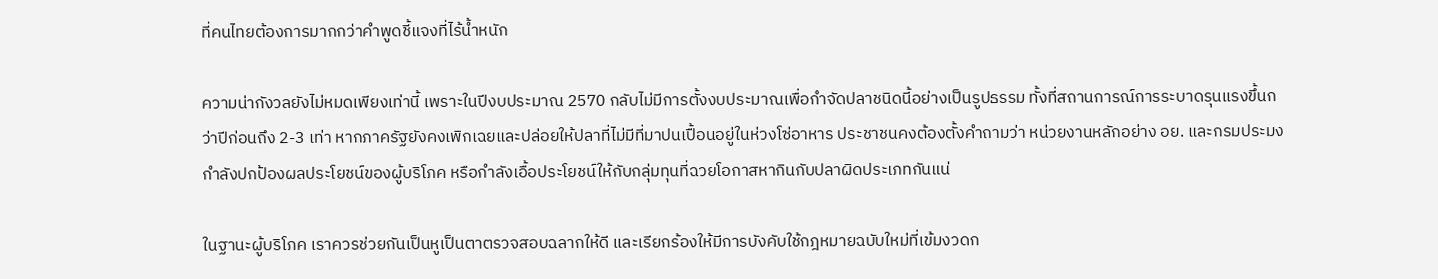ที่คนไทยต้องการมากกว่าคำพูดชี้แจงที่ไร้น้ำหนัก

ความน่ากังวลยังไม่หมดเพียงเท่านี้ เพราะในปีงบประมาณ 2570 กลับไม่มีการตั้งงบประมาณเพื่อกำจัดปลาชนิดนี้อย่างเป็นรูปธรรม ทั้งที่สถานการณ์การระบาดรุนแรงขึ้นกว่าปีก่อนถึง 2-3 เท่า หากภาครัฐยังคงเพิกเฉยและปล่อยให้ปลาที่ไม่มีที่มาปนเปื้อนอยู่ในห่วงโซ่อาหาร ประชาชนคงต้องตั้งคำถามว่า หน่วยงานหลักอย่าง อย. และกรมประมง กำลังปกป้องผลประโยชน์ของผู้บริโภค หรือกำลังเอื้อประโยชน์ให้กับกลุ่มทุนที่ฉวยโอกาสหากินกับปลาผิดประเภทกันแน่

ในฐานะผู้บริโภค เราควรช่วยกันเป็นหูเป็นตาตรวจสอบฉลากให้ดี และเรียกร้องให้มีการบังคับใช้กฎหมายฉบับใหม่ที่เข้มงวดก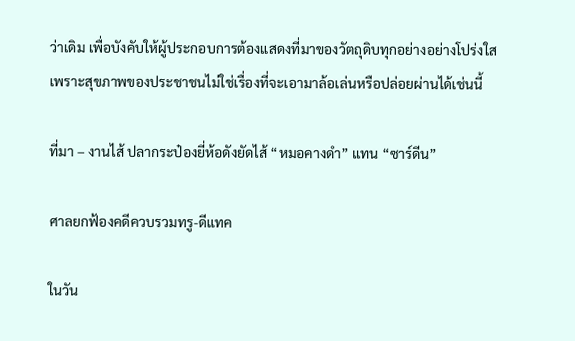ว่าเดิม เพื่อบังคับให้ผู้ประกอบการต้องแสดงที่มาของวัตถุดิบทุกอย่างอย่างโปร่งใส เพราะสุขภาพของประชาชนไม่ใช่เรื่องที่จะเอามาล้อเล่นหรือปล่อยผ่านได้เช่นนี้

ที่มา – งานไส้ ปลากระป๋องยี่ห้อดังยัดไส้ “หมอคางดำ” แทน “ซาร์ดีน”

ศาลยกฟ้องคดีควบรวมทรู-ดีแทค

ในวัน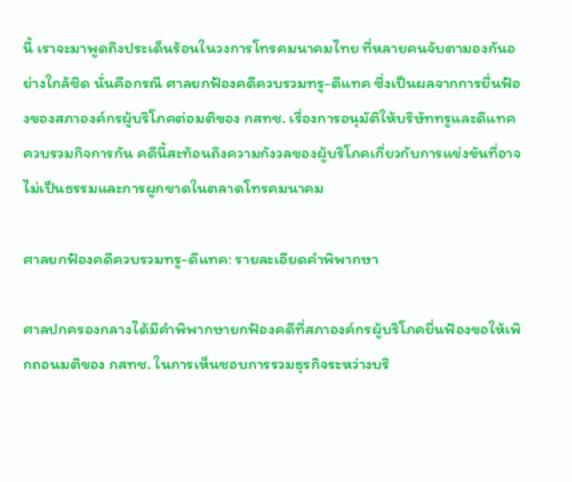นี้ เราจะมาพูดถึงประเด็นร้อนในวงการโทรคมนาคมไทย ที่หลายคนจับตามองกันอย่างใกล้ชิด นั่นคือกรณี ศาลยกฟ้องคดีควบรวมทรู-ดีแทค ซึ่งเป็นผลจากการยื่นฟ้องของสภาองค์กรผู้บริโภคต่อมติของ กสทช. เรื่องการอนุมัติให้บริษัททรูและดีแทคควบรวมกิจการกัน คดีนี้สะท้อนถึงความกังวลของผู้บริโภคเกี่ยวกับการแข่งขันที่อาจไม่เป็นธรรมและการผูกขาดในตลาดโทรคมนาคม

ศาลยกฟ้องคดีควบรวมทรู-ดีแทค: รายละเอียดคำพิพากษา

ศาลปกครองกลางได้มีคำพิพากษายกฟ้องคดีที่สภาองค์กรผู้บริโภคยื่นฟ้องขอให้เพิกถอนมติของ กสทช. ในการเห็นชอบการรวมธุรกิจระหว่างบริ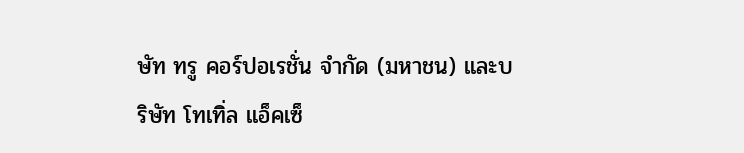ษัท ทรู คอร์ปอเรชั่น จำกัด (มหาชน) และบริษัท โทเทิ่ล แอ็คเซ็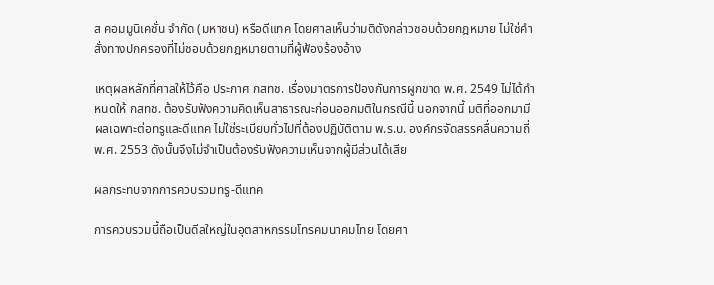ส คอมมูนิเคชั่น จำกัด (มหาชน) หรือดีแทค โดยศาลเห็นว่ามติดังกล่าวชอบด้วยกฎหมาย ไม่ใช่คำสั่งทางปกครองที่ไม่ชอบด้วยกฎหมายตามที่ผู้ฟ้องร้องอ้าง

เหตุผลหลักที่ศาลให้ไว้คือ ประกาศ กสทช. เรื่องมาตรการป้องกันการผูกขาด พ.ศ. 2549 ไม่ได้กำหนดให้ กสทช. ต้องรับฟังความคิดเห็นสาธารณะก่อนออกมติในกรณีนี้ นอกจากนี้ มติที่ออกมามีผลเฉพาะต่อทรูและดีแทค ไม่ใช่ระเบียบทั่วไปที่ต้องปฏิบัติตาม พ.ร.บ. องค์กรจัดสรรคลื่นความถี่ พ.ศ. 2553 ดังนั้นจึงไม่จำเป็นต้องรับฟังความเห็นจากผู้มีส่วนได้เสีย

ผลกระทบจากการควบรวมทรู-ดีแทค

การควบรวมนี้ถือเป็นดีลใหญ่ในอุตสาหกรรมโทรคมนาคมไทย โดยศา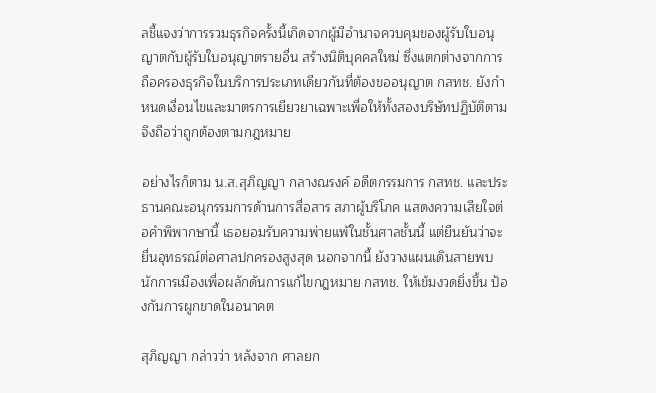ลชี้แจงว่าการรวมธุรกิจครั้งนี้เกิดจากผู้มีอำนาจควบคุมของผู้รับใบอนุญาตกับผู้รับใบอนุญาตรายอื่น สร้างนิติบุคคลใหม่ ซึ่งแตกต่างจากการถือครองธุรกิจในบริการประเภทเดียวกันที่ต้องขออนุญาต กสทช. ยังกำหนดเงื่อนไขและมาตรการเยียวยาเฉพาะเพื่อให้ทั้งสองบริษัทปฏิบัติตาม จึงถือว่าถูกต้องตามกฎหมาย

อย่างไรก็ตาม น.ส.สุภิญญา กลางณรงค์ อดีตกรรมการ กสทช. และประธานคณะอนุกรรมการด้านการสื่อสาร สภาผู้บริโภค แสดงความเสียใจต่อคำพิพากษานี้ เธอยอมรับความพ่ายแพ้ในชั้นศาลชั้นนี้ แต่ยืนยันว่าจะยื่นอุทธรณ์ต่อศาลปกครองสูงสุด นอกจากนี้ ยังวางแผนเดินสายพบนักการเมืองเพื่อผลักดันการแก้ไขกฎหมาย กสทช. ให้เข้มงวดยิ่งขึ้น ป้องกันการผูกขาดในอนาคต

สุภิญญา กล่าวว่า หลังจาก ศาลยก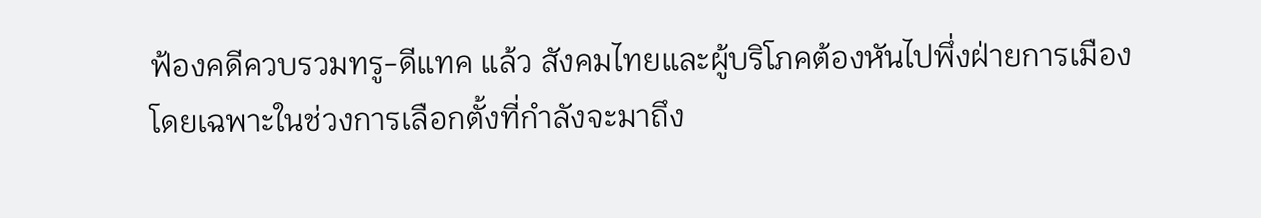ฟ้องคดีควบรวมทรู-ดีแทค แล้ว สังคมไทยและผู้บริโภคต้องหันไปพึ่งฝ่ายการเมือง โดยเฉพาะในช่วงการเลือกตั้งที่กำลังจะมาถึง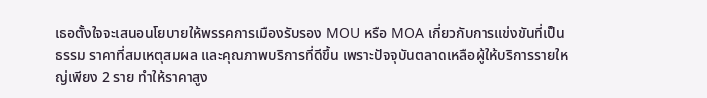เธอตั้งใจจะเสนอนโยบายให้พรรคการเมืองรับรอง MOU หรือ MOA เกี่ยวกับการแข่งขันที่เป็นธรรม ราคาที่สมเหตุสมผล และคุณภาพบริการที่ดีขึ้น เพราะปัจจุบันตลาดเหลือผู้ให้บริการรายใหญ่เพียง 2 ราย ทำให้ราคาสูง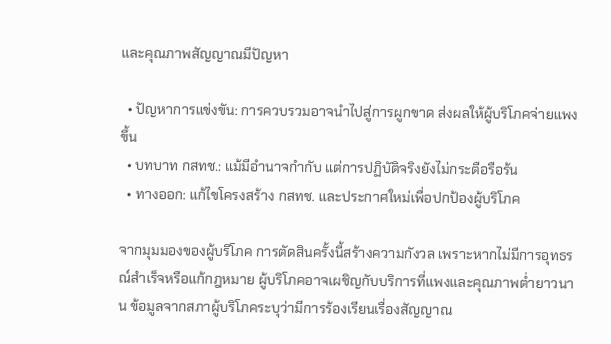และคุณภาพสัญญาณมีปัญหา

  • ปัญหาการแข่งขัน: การควบรวมอาจนำไปสู่การผูกขาด ส่งผลให้ผู้บริโภคจ่ายแพงขึ้น
  • บทบาท กสทช.: แม้มีอำนาจกำกับ แต่การปฏิบัติจริงยังไม่กระตือรือร้น
  • ทางออก: แก้ไขโครงสร้าง กสทช. และประกาศใหม่เพื่อปกป้องผู้บริโภค

จากมุมมองของผู้บริโภค การตัดสินครั้งนี้สร้างความกังวล เพราะหากไม่มีการอุทธรณ์สำเร็จหรือแก้กฎหมาย ผู้บริโภคอาจเผชิญกับบริการที่แพงและคุณภาพต่ำยาวนาน ข้อมูลจากสภาผู้บริโภคระบุว่ามีการร้องเรียนเรื่องสัญญาณ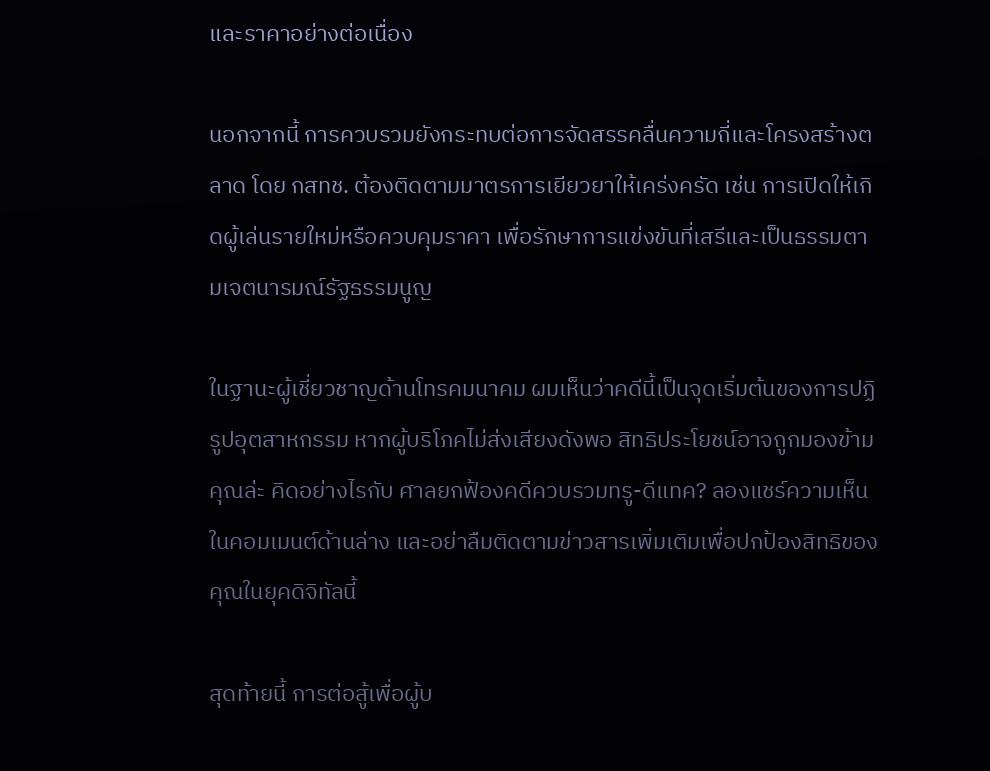และราคาอย่างต่อเนื่อง

นอกจากนี้ การควบรวมยังกระทบต่อการจัดสรรคลื่นความถี่และโครงสร้างตลาด โดย กสทช. ต้องติดตามมาตรการเยียวยาให้เคร่งครัด เช่น การเปิดให้เกิดผู้เล่นรายใหม่หรือควบคุมราคา เพื่อรักษาการแข่งขันที่เสรีและเป็นธรรมตามเจตนารมณ์รัฐธรรมนูญ

ในฐานะผู้เชี่ยวชาญด้านโทรคมนาคม ผมเห็นว่าคดีนี้เป็นจุดเริ่มต้นของการปฏิรูปอุตสาหกรรม หากผู้บริโภคไม่ส่งเสียงดังพอ สิทธิประโยชน์อาจถูกมองข้าม คุณล่ะ คิดอย่างไรกับ ศาลยกฟ้องคดีควบรวมทรู-ดีแทค? ลองแชร์ความเห็นในคอมเมนต์ด้านล่าง และอย่าลืมติดตามข่าวสารเพิ่มเติมเพื่อปกป้องสิทธิของคุณในยุคดิจิทัลนี้

สุดท้ายนี้ การต่อสู้เพื่อผู้บ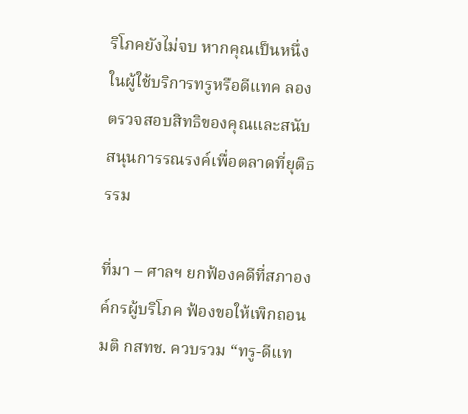ริโภคยังไม่จบ หากคุณเป็นหนึ่งในผู้ใช้บริการทรูหรือดีแทค ลองตรวจสอบสิทธิของคุณและสนับสนุนการรณรงค์เพื่อตลาดที่ยุติธรรม

ที่มา – ศาลฯ ยกฟ้องคดีที่สภาองค์กรผู้บริโภค ฟ้องขอให้เพิกถอนมติ กสทช. ควบรวม “ทรู-ดีแท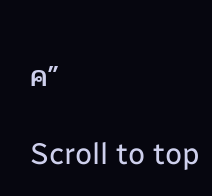ค”

Scroll to top